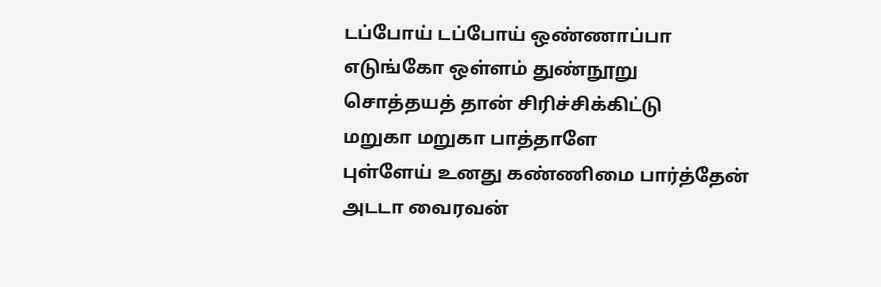டப்போய் டப்போய் ஒண்ணாப்பா
எடுங்கோ ஒள்ளம் துண்நூறு
சொத்தயத் தான் சிரிச்சிக்கிட்டு
மறுகா மறுகா பாத்தாளே
புள்ளேய் உனது கண்ணிமை பார்த்தேன்
அடடா வைரவன்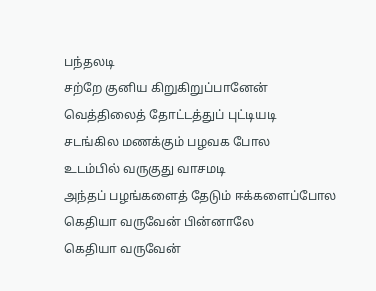பந்தலடி
சற்றே குனிய கிறுகிறுப்பானேன்
வெத்திலைத் தோட்டத்துப் புட்டியடி
சடங்கில மணக்கும் பழவக போல
உடம்பில் வருகுது வாசமடி
அந்தப் பழங்களைத் தேடும் ஈக்களைப்போல
கெதியா வருவேன் பின்னாலே
கெதியா வருவேன்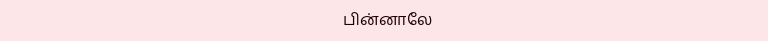பின்னாலே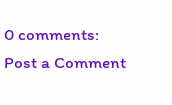0 comments:
Post a Comment